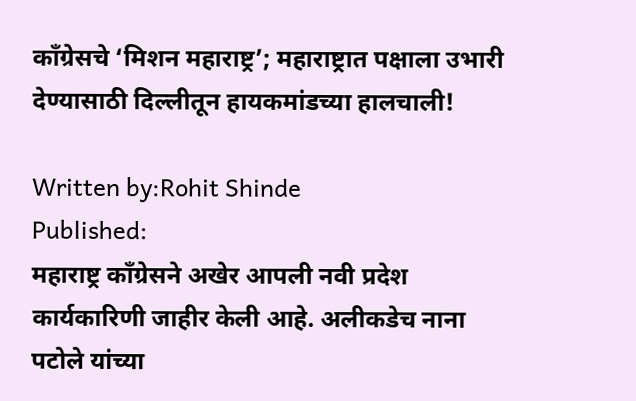काँग्रेसचे ‘मिशन महाराष्ट्र’; महाराष्ट्रात पक्षाला उभारी देण्यासाठी दिल्लीतून हायकमांडच्या हालचाली!

Written by:Rohit Shinde
Published:
महाराष्ट्र काँग्रेसने अखेर आपली नवी प्रदेश कार्यकारिणी जाहीर केली आहे. अलीकडेच नाना पटोले यांच्या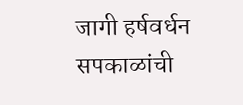जागी हर्षवर्धन सपकाळांची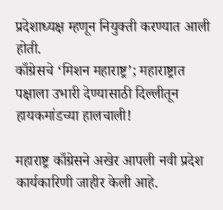प्रदेशाध्यक्ष म्हणून नियुक्ती करण्यात आली होती.
काँग्रेसचे ‘मिशन महाराष्ट्र’; महाराष्ट्रात पक्षाला उभारी देण्यासाठी दिल्लीतून हायकमांडच्या हालचाली!

महाराष्ट्र काँग्रेसने अखेर आपली नवी प्रदेश कार्यकारिणी जाहीर केली आहे.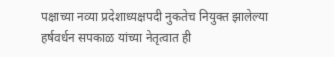पक्षाच्या नव्या प्रदेशाध्यक्षपदी नुकतेच नियुक्त झालेल्या हर्षवर्धन सपकाळ यांच्या नेतृत्वात ही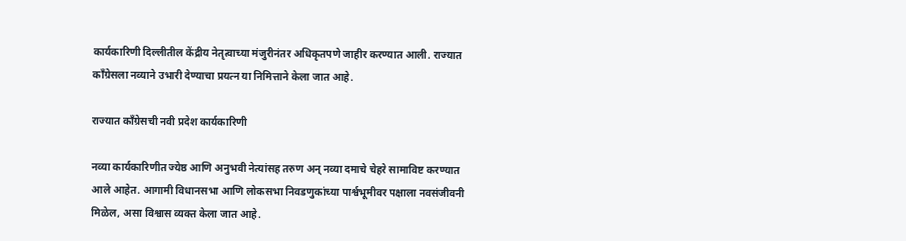कार्यकारिणी दिल्लीतील केंद्रीय नेतृत्वाच्या मंजुरीनंतर अधिकृतपणे जाहीर करण्यात आली. राज्यात काँग्रेसला नव्याने उभारी देण्याचा प्रयत्न या निमित्ताने केला जात आहे.

राज्यात काँग्रेसची नवी प्रदेश कार्यकारिणी

नव्या कार्यकारिणीत ज्येष्ठ आणि अनुभवी नेत्यांसह तरुण अन् नव्या दमाचे चेहरे सामाविष्ट करण्यात आले आहेत. आगामी विधानसभा आणि लोकसभा निवडणुकांच्या पार्श्वभूमीवर पक्षाला नवसंजीवनी मिळेल, असा विश्वास व्यक्त केला जात आहे.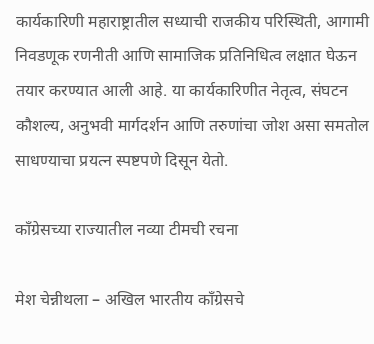कार्यकारिणी महाराष्ट्रातील सध्याची राजकीय परिस्थिती, आगामी निवडणूक रणनीती आणि सामाजिक प्रतिनिधित्व लक्षात घेऊन तयार करण्यात आली आहे. या कार्यकारिणीत नेतृत्व, संघटन कौशल्य, अनुभवी मार्गदर्शन आणि तरुणांचा जोश असा समतोल साधण्याचा प्रयत्न स्पष्टपणे दिसून येतो.

काँग्रेसच्या राज्यातील नव्या टीमची रचना

मेश चेन्नीथला – अखिल भारतीय काँग्रेसचे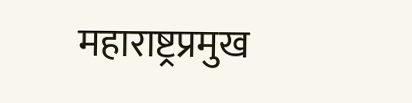महाराष्ट्रप्रमुख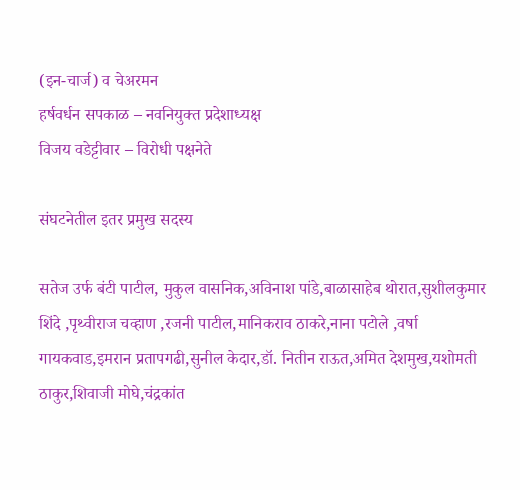(इन-चार्ज) व चेअरमन
हर्षवर्धन सपकाळ – नवनियुक्त प्रदेशाध्यक्ष
विजय वडेट्टीवार – विरोधी पक्षनेते

संघटनेतील इतर प्रमुख सदस्य

सतेज उर्फ बंटी पाटील, मुकुल वासनिक,अविनाश पांडे,बाळासाहेब थोरात,सुशीलकुमार शिंदे ,पृथ्वीराज चव्हाण ,रजनी पाटील,मानिकराव ठाकरे,नाना पटोले ,वर्षा गायकवाड,इमरान प्रतापगढी,सुनील केदार,डॉ. नितीन राऊत,अमित देशमुख,यशोमती ठाकुर,शिवाजी मोघे,चंद्रकांत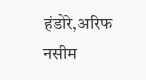हंडोरे,अरिफ नसीम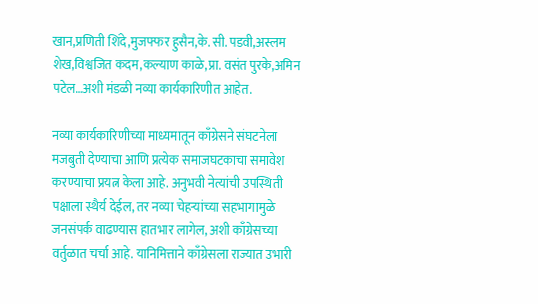खान,प्रणिती शिंदे,मुजफ्फर हुसैन,के. सी. पडवी,अस्लम शेख,विश्वजित कदम,कल्याण काळे,प्रा. वसंत पुरके,अमिन पटेल…अशी मंडळी नव्या कार्यकारिणीत आहेत.

नव्या कार्यकारिणीच्या माध्यमातून काँग्रेसने संघटनेला मजबुती देण्याचा आणि प्रत्येक समाजघटकाचा समावेश करण्याचा प्रयत्न केला आहे. अनुभवी नेत्यांची उपस्थिती पक्षाला स्थैर्य देईल, तर नव्या चेहऱ्यांच्या सहभागामुळे जनसंपर्क वाढण्यास हातभार लागेल, अशी काँग्रेसच्या वर्तुळात चर्चा आहे. यानिमित्ताने काँग्रेसला राज्यात उभारी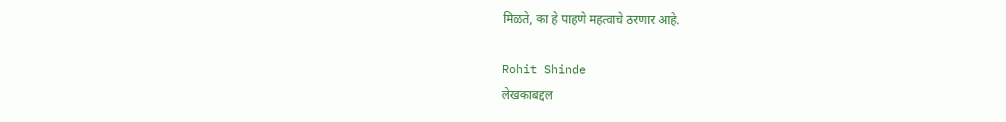मिळते, का हे पाहणे महत्वाचे ठरणार आहे.

Rohit Shinde
लेखकाबद्दल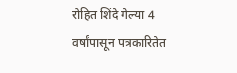रोहित शिंदे गेल्या 4 वर्षांपासून पत्रकारितेत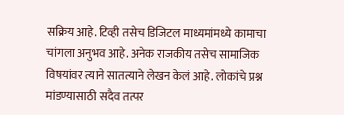सक्रिय आहे. टिव्ही तसेच डिजिटल माध्यमांमध्ये कामाचा चांगला अनुभव आहे. अनेक राजकीय तसेच सामाजिक विषयांवर त्याने सातत्याने लेखन केलं आहे. लोकांचे प्रश्न मांडण्यासाठी सदैव तत्पर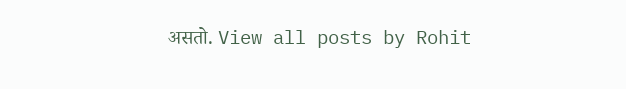असतो. View all posts by Rohit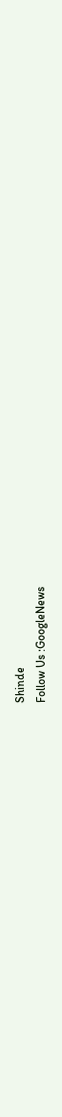Shinde
Follow Us :GoogleNews